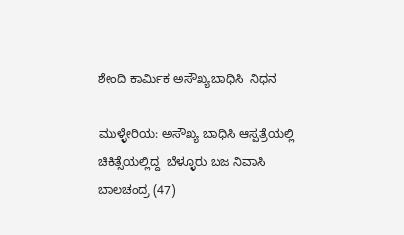ಶೇಂದಿ ಕಾರ್ಮಿಕ ಅಸೌಖ್ಯಬಾಧಿಸಿ  ನಿಧನ

ಮುಳ್ಳೇರಿಯ: ಅಸೌಖ್ಯ ಬಾಧಿಸಿ ಆಸ್ಪತ್ರೆಯಲ್ಲಿ ಚಿಕಿತ್ಸೆಯಲ್ಲಿದ್ದ  ಬೆಳ್ಳೂರು ಬಜ ನಿವಾಸಿ  ಬಾಲಚಂದ್ರ (47)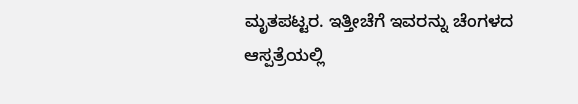ಮೃತಪಟ್ಟರ. ಇತ್ತೀಚೆಗೆ ಇವರನ್ನು ಚೆಂಗಳದ ಆಸ್ಪತ್ರೆಯಲ್ಲಿ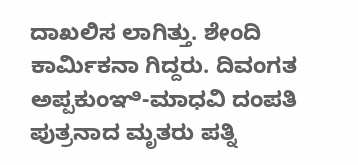ದಾಖಲಿಸ ಲಾಗಿತ್ತು. ಶೇಂದಿ ಕಾರ್ಮಿಕನಾ ಗಿದ್ದರು. ದಿವಂಗತ ಅಪ್ಪಕುಂಞಿ-ಮಾಧವಿ ದಂಪತಿ ಪುತ್ರನಾದ ಮೃತರು ಪತ್ನಿ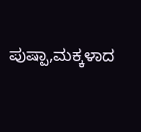ಪುಷ್ಪಾ,ಮಕ್ಕಳಾದ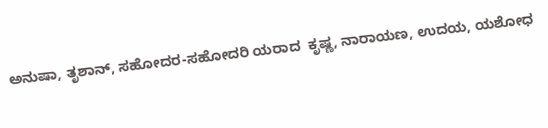ಅನುಷಾ, ತೃಶಾನ್, ಸಹೋದರ-ಸಹೋದರಿ ಯರಾದ  ಕೃಷ್ಣ, ನಾರಾಯಣ, ಉದಯ, ಯಶೋಧ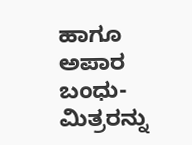ಹಾಗೂ ಅಪಾರ ಬಂಧು-ಮಿತ್ರರನ್ನು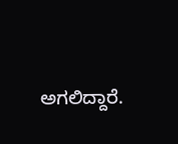ಅಗಲಿದ್ದಾರೆ.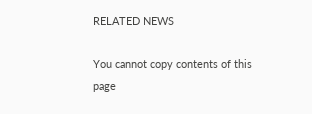RELATED NEWS

You cannot copy contents of this page